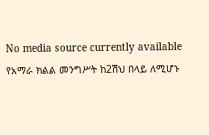No media source currently available
የአማራ ክልል መንግሥት ከ2ሽህ በላይ ለሚሆኑ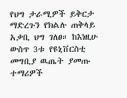የህግ ታራሚዎች ይቅርታ ማድረጉን የክልሉ ጠቅላይ አቃቢ ህግ ገለፀ። ከእነዚሁ ውስጥ 3ቱ የዩኒቨርስቲ መግቢያ ዉጤት ያመጡ ተማሪዎች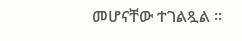መሆናቸው ተገልጿል ፡፡